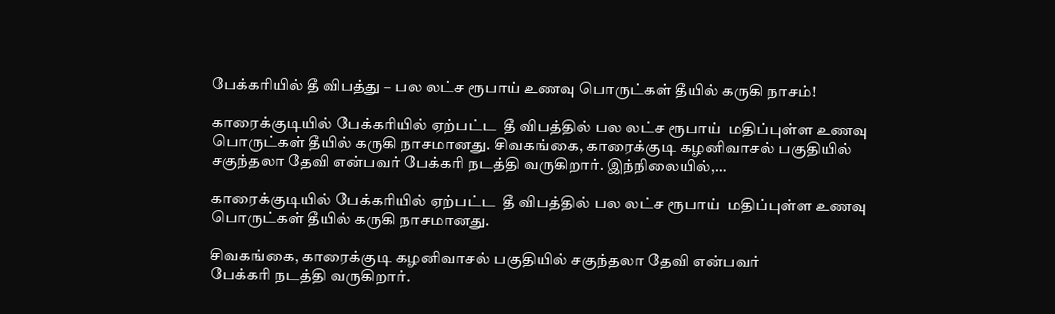பேக்கரியில் தீ விபத்து – பல லட்ச ரூபாய் உணவு பொருட்கள் தீயில் கருகி நாசம்!

காரைக்குடியில் பேக்கரியில் ஏற்பட்ட  தீ விபத்தில் பல லட்ச ரூபாய்  மதிப்புள்ள உணவு பொருட்கள் தீயில் கருகி நாசமானது. சிவகங்கை, காரைக்குடி கழனிவாசல் பகுதியில் சகுந்தலா தேவி என்பவர் பேக்கரி நடத்தி வருகிறார். இந்நிலையில்,…

காரைக்குடியில் பேக்கரியில் ஏற்பட்ட  தீ விபத்தில் பல லட்ச ரூபாய்  மதிப்புள்ள உணவு பொருட்கள் தீயில் கருகி நாசமானது.

சிவகங்கை, காரைக்குடி கழனிவாசல் பகுதியில் சகுந்தலா தேவி என்பவர்
பேக்கரி நடத்தி வருகிறார்.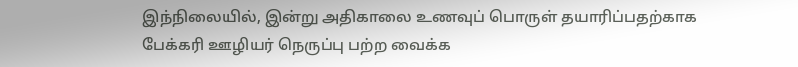இந்நிலையில், இன்று அதிகாலை உணவுப் பொருள் தயாரிப்பதற்காக பேக்கரி ஊழியர் நெருப்பு பற்ற வைக்க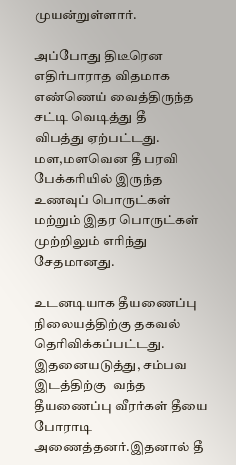முயன்றுள்ளார்.

அப்போது திடீரென எதிர்பாராத விதமாக எண்ணெய் வைத்திருந்த சட்டி வெடித்து தீ
விபத்து ஏற்பட்டது. மள,மளவென தீ பரவி பேக்கரியில் இருந்த உணவுப் பொருட்கள்
மற்றும் இதர பொருட்கள் முற்றிலும் எரிந்து சேதமானது.

உடனடியாக தீயணைப்பு நிலையத்திற்கு தகவல் தெரிவிக்கப்பட்டது. இதனையடுத்து, சம்பவ இடத்திற்கு  வந்த தீயணைப்பு வீரர்கள் தீயை போராடி அணைத்தனர்.இதனால் தீ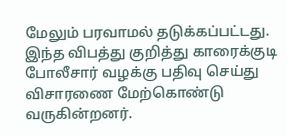மேலும் பரவாமல் தடுக்கப்பட்டது. இந்த விபத்து குறித்து காரைக்குடி போலீசார் வழக்கு பதிவு செய்து விசாரணை மேற்கொண்டு வருகின்றனர்.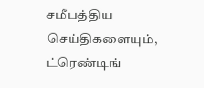சமீபத்திய செய்திகளையும், ட்ரெண்டிங்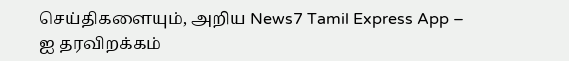செய்திகளையும், அறிய News7 Tamil Express App – ஐ தரவிறக்கம்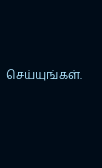செய்யுங்கள்.